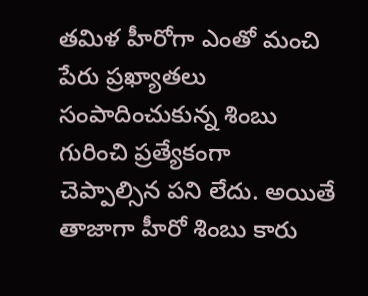తమిళ హీరోగా ఎంతో మంచి పేరు ప్రఖ్యాతలు సంపాదించుకున్న శింబు గురించి ప్రత్యేకంగా చెప్పాల్సిన పని లేదు. అయితే తాజాగా హీరో శింబు కారు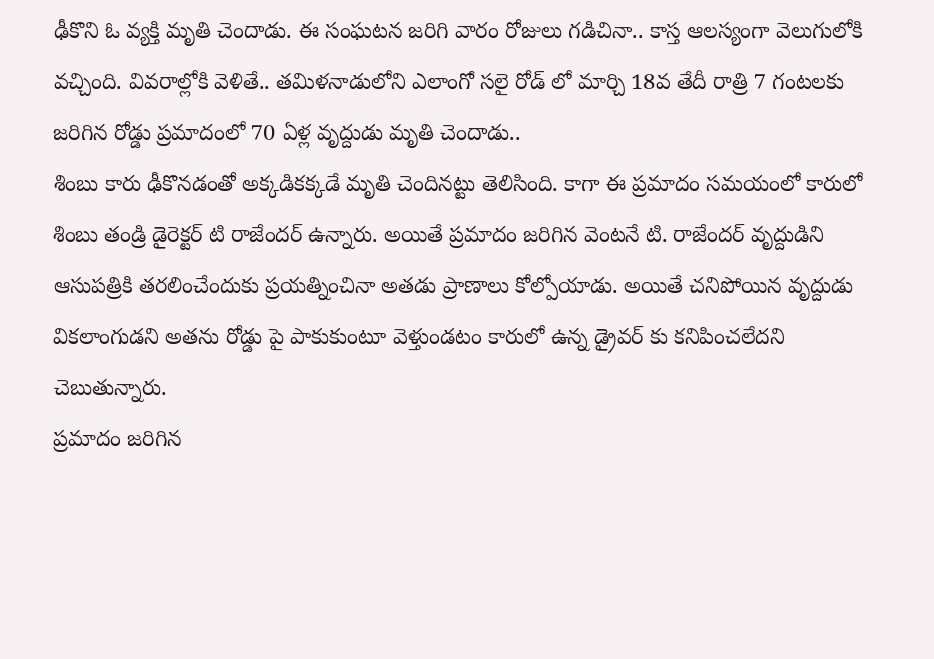ఢీకొని ఓ వ్యక్తి మృతి చెందాడు. ఈ సంఘటన జరిగి వారం రోజులు గడిచినా.. కాస్త ఆలస్యంగా వెలుగులోకి వచ్చింది. వివరాల్లోకి వెళితే.. తమిళనాడులోని ఎలాంగో సలై రోడ్ లో మార్చి 18వ తేదీ రాత్రి 7 గంటలకు జరిగిన రోడ్డు ప్రమాదంలో 70 ఏళ్ల వృద్దుడు మృతి చెందాడు..
శింబు కారు ఢీకొనడంతో అక్కడికక్కడే మృతి చెందినట్టు తెలిసింది. కాగా ఈ ప్రమాదం సమయంలో కారులో శింబు తండ్రి డైరెక్టర్ టి రాజేందర్ ఉన్నారు. అయితే ప్రమాదం జరిగిన వెంటనే టి. రాజేందర్ వృద్దుడిని ఆసుపత్రికి తరలించేందుకు ప్రయత్నించినా అతడు ప్రాణాలు కోల్పోయాడు. అయితే చనిపోయిన వృద్దుడు వికలాంగుడని అతను రోడ్డు పై పాకుకుంటూ వెళ్తుండటం కారులో ఉన్న డ్రైవర్ కు కనిపించలేదని చెబుతున్నారు.
ప్రమాదం జరిగిన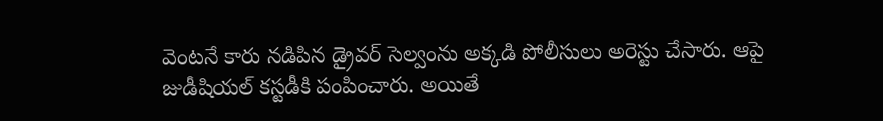వెంటనే కారు నడిపిన డ్రైవర్ సెల్వంను అక్కడి పోలీసులు అరెస్టు చేసారు. ఆపై జుడీషియల్ కస్టడీకి పంపించారు. అయితే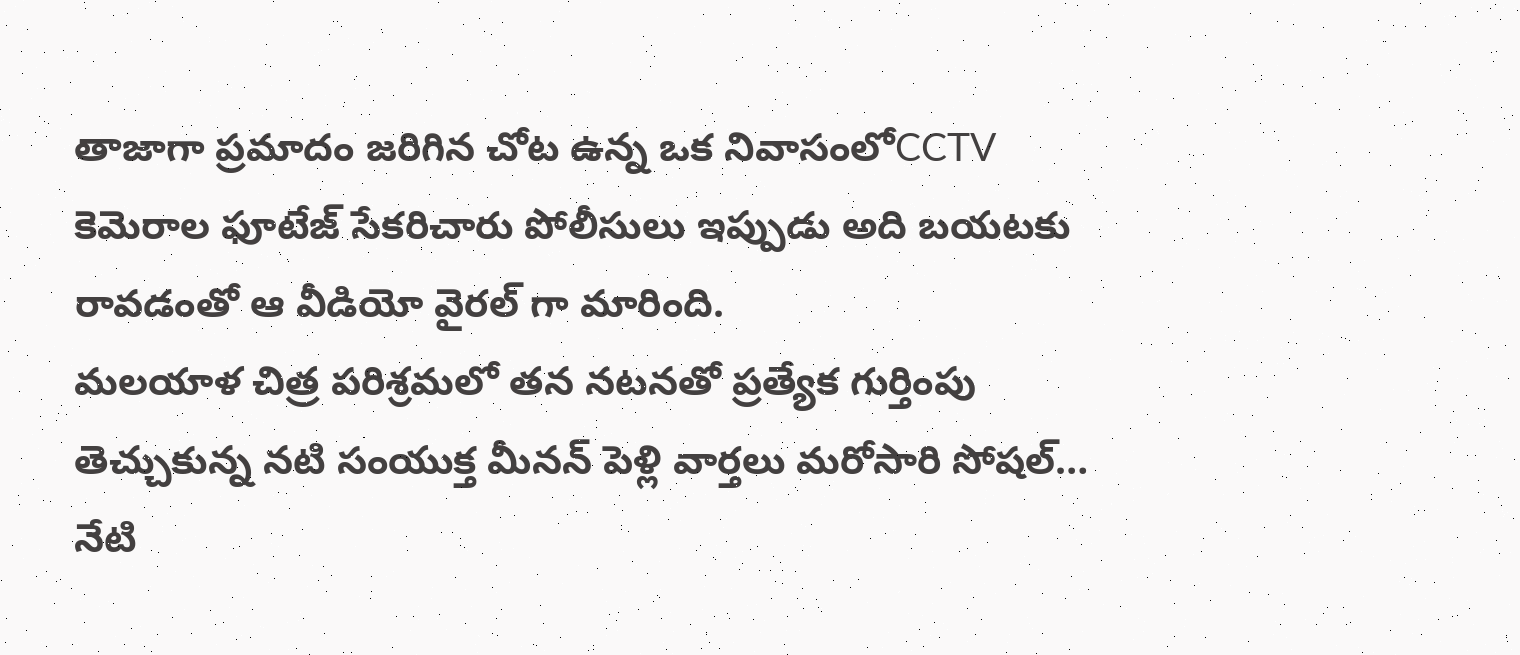తాజాగా ప్రమాదం జరిగిన చోట ఉన్న ఒక నివాసంలోCCTV కెమెరాల ఫూటేజ్ సేకరిచారు పోలీసులు ఇప్పుడు అది బయటకు రావడంతో ఆ వీడియో వైరల్ గా మారింది.
మలయాళ చిత్ర పరిశ్రమలో తన నటనతో ప్రత్యేక గుర్తింపు తెచ్చుకున్న నటి సంయుక్త మీనన్ పెళ్లి వార్తలు మరోసారి సోషల్…
నేటి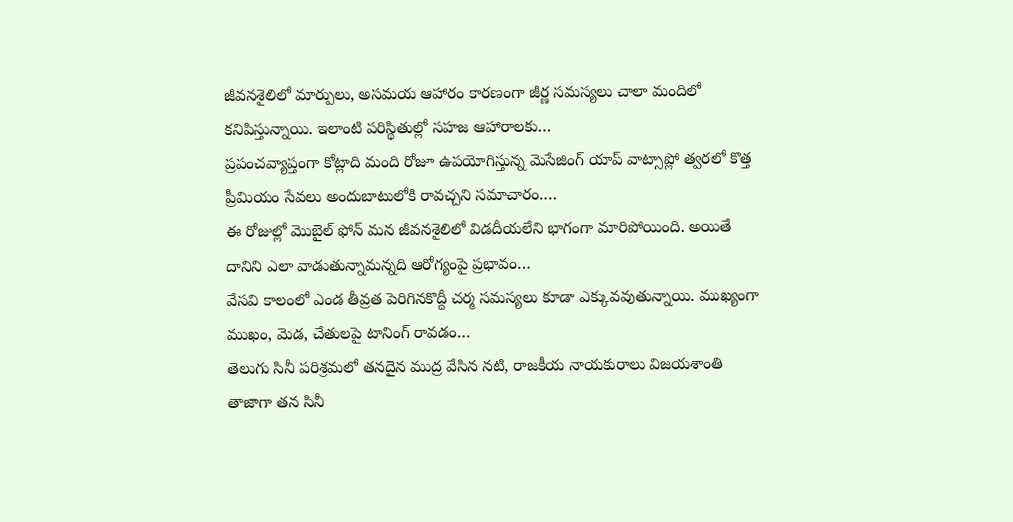జీవనశైలిలో మార్పులు, అసమయ ఆహారం కారణంగా జీర్ణ సమస్యలు చాలా మందిలో కనిపిస్తున్నాయి. ఇలాంటి పరిస్థితుల్లో సహజ ఆహారాలకు…
ప్రపంచవ్యాప్తంగా కోట్లాది మంది రోజూ ఉపయోగిస్తున్న మెసేజింగ్ యాప్ వాట్సాప్లో త్వరలో కొత్త ప్రీమియం సేవలు అందుబాటులోకి రావచ్చని సమాచారం.…
ఈ రోజుల్లో మొబైల్ ఫోన్ మన జీవనశైలిలో విడదీయలేని భాగంగా మారిపోయింది. అయితే దానిని ఎలా వాడుతున్నామన్నది ఆరోగ్యంపై ప్రభావం…
వేసవి కాలంలో ఎండ తీవ్రత పెరిగినకొద్దీ చర్మ సమస్యలు కూడా ఎక్కువవుతున్నాయి. ముఖ్యంగా ముఖం, మెడ, చేతులపై టానింగ్ రావడం…
తెలుగు సినీ పరిశ్రమలో తనదైన ముద్ర వేసిన నటి, రాజకీయ నాయకురాలు విజయశాంతి తాజాగా తన సినీ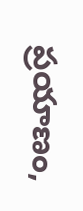ప్రయాణం,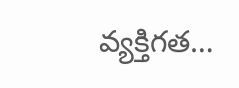వ్యక్తిగత…